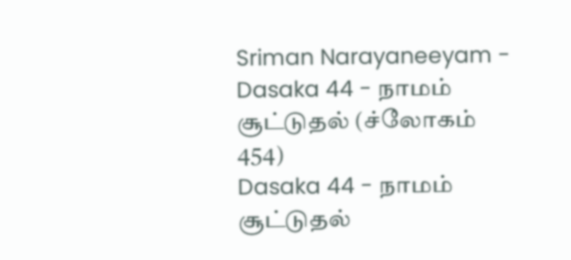Sriman Narayaneeyam - Dasaka 44 - நாமம் சூட்டுதல் (ச்லோகம் 454)
Dasaka 44 - நாமம் சூட்டுதல்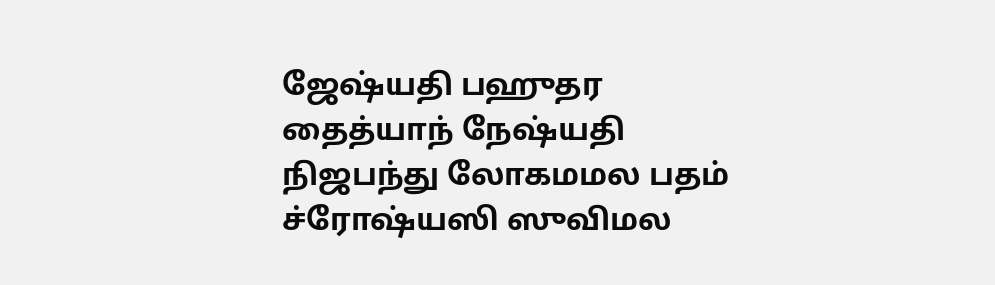ஜேஷ்யதி பஹுதர தைத்யாந் நேஷ்யதி நிஜபந்து லோகமமல பதம் ச்ரோஷ்யஸி ஸுவிமல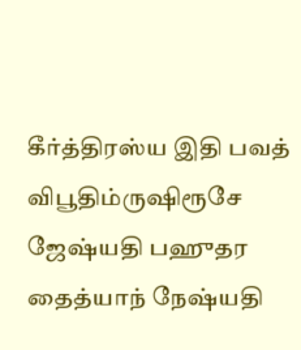கீர்த்திரஸ்ய இதி பவத் விபூதிம்ருஷிரூசே ஜேஷ்யதி பஹுதர தைத்யாந் நேஷ்யதி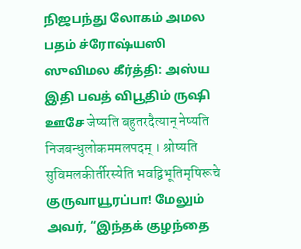நிஜபந்து லோகம் அமல பதம் ச்ரோஷ்யஸி ஸுவிமல கீர்த்தி: அஸ்ய இதி பவத் விபூதிம் ருஷி ஊசே जेष्यति बहुतरदैत्यान् नेष्यति निजबन्धुलोकममलपदम् । श्रोष्यति सुविमलकीर्तीरस्येति भवद्विभूतिमृषिरूचे
குருவாயூரப்பா! மேலும் அவர், “இந்தக் குழந்தை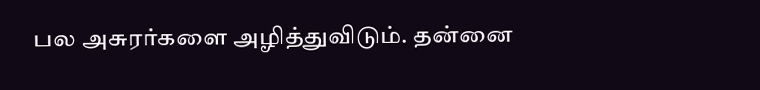பல அசுரர்களை அழித்துவிடும். தன்னை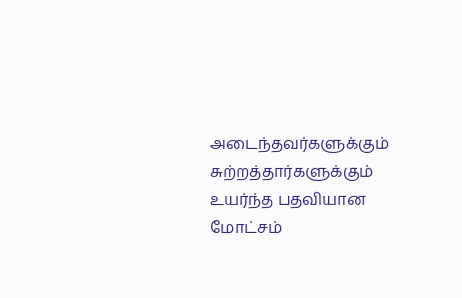அடைந்தவர்களுக்கும் சுற்றத்தார்களுக்கும் உயர்ந்த பதவியான மோட்சம்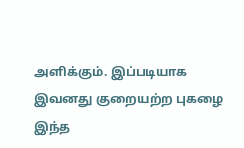அளிக்கும். இப்படியாக இவனது குறையற்ற புகழை இந்த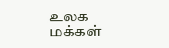உலக மக்கள்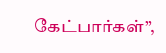கேட்பார்கள்”,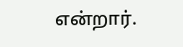என்றார்.